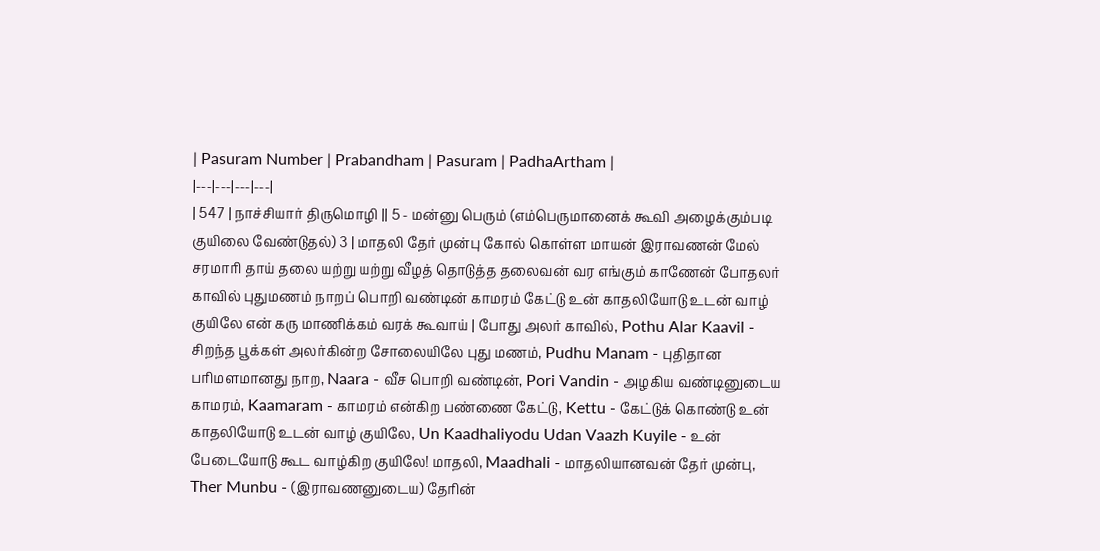| Pasuram Number | Prabandham | Pasuram | PadhaArtham |
|---|---|---|---|
| 547 | நாச்சியார் திருமொழி || 5 - மன்னு பெரும் (எம்பெருமானைக் கூவி அழைக்கும்படி குயிலை வேண்டுதல்) 3 | மாதலி தேர் முன்பு கோல் கொள்ள மாயன் இராவணன் மேல் சரமாரி தாய் தலை யற்று யற்று வீழத் தொடுத்த தலைவன் வர எங்கும் காணேன் போதலர் காவில் புதுமணம் நாறப் பொறி வண்டின் காமரம் கேட்டு உன் காதலியோடு உடன் வாழ் குயிலே என் கரு மாணிக்கம் வரக் கூவாய் | போது அலர் காவில், Pothu Alar Kaavil - சிறந்த பூக்கள் அலர்கின்ற சோலையிலே புது மணம், Pudhu Manam - புதிதான பரிமளமானது நாற, Naara - வீச பொறி வண்டின், Pori Vandin - அழகிய வண்டினுடைய காமரம், Kaamaram - காமரம் என்கிற பண்ணை கேட்டு, Kettu - கேட்டுக் கொண்டு உன் காதலியோடு உடன் வாழ் குயிலே, Un Kaadhaliyodu Udan Vaazh Kuyile - உன் பேடையோடு கூட வாழ்கிற குயிலே! மாதலி, Maadhali - மாதலியானவன் தேர் முன்பு, Ther Munbu - (இராவணனுடைய) தேரின்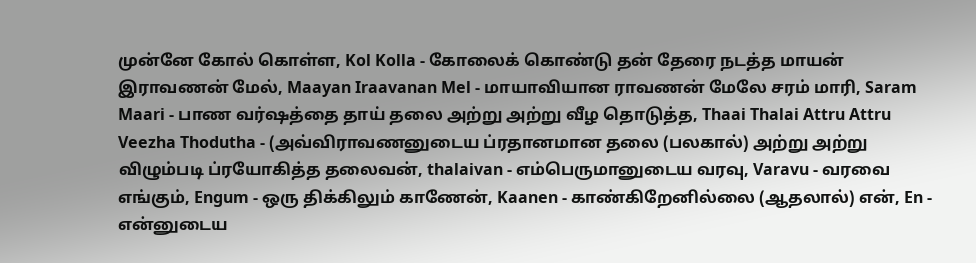முன்னே கோல் கொள்ள, Kol Kolla - கோலைக் கொண்டு தன் தேரை நடத்த மாயன் இராவணன் மேல், Maayan Iraavanan Mel - மாயாவியான ராவணன் மேலே சரம் மாரி, Saram Maari - பாண வர்ஷத்தை தாய் தலை அற்று அற்று வீழ தொடுத்த, Thaai Thalai Attru Attru Veezha Thodutha - (அவ்விராவணனுடைய ப்ரதானமான தலை (பலகால்) அற்று அற்று விழும்படி ப்ரயோகித்த தலைவன், thalaivan - எம்பெருமானுடைய வரவு, Varavu - வரவை எங்கும், Engum - ஒரு திக்கிலும் காணேன், Kaanen - காண்கிறேனில்லை (ஆதலால்) என், En - என்னுடைய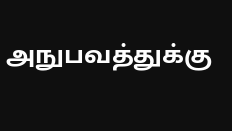அநுபவத்துக்கு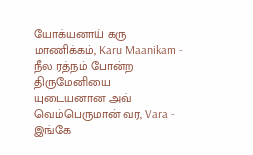யோக்யனாய் கரு மாணிக்கம், Karu Maanikam - நீல ரத்நம் போன்ற திருமேனியை யுடையனான அவ் வெம்பெருமான் வர, Vara - இங்கே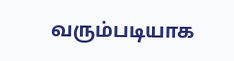வரும்படியாக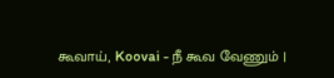கூவாய், Koovai - நீ கூவ வேணும் |